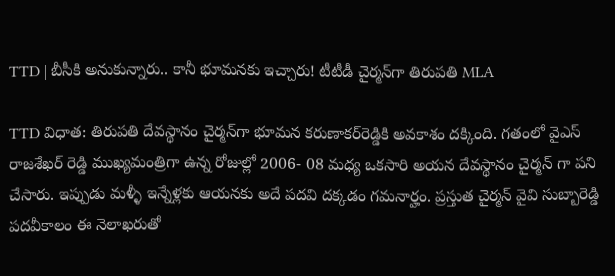TTD | బీసీకి అనుకున్నారు.. కానీ భూమనకు ఇచ్చారు! టీటీడీ చైర్మన్‌గా తిరుపతి MLA

TTD విధాత‌: తిరుపతి దేవస్థానం చైర్మన్‌గా భూమన కరుణాకర్‌రెడ్డికి అవకాశం దక్కింది. గతంలో వైఎస్ రాజశేఖర్ రెడ్డి ముఖ్యమంత్రిగా ఉన్న రోజుల్లో 2006- 08 మధ్య ఒకసారి అయన దేవస్థానం చైర్మన్ గా పని చేసారు. ఇప్పుడు మళ్ళీ ఇన్నేళ్లకు ఆయనకు అదే పదవి దక్కడం గమనార్హం. ప్రస్తుత చైర్మన్ వైవి సుబ్బారెడ్డి పదవీకాలం ఈ నెలాఖరుతో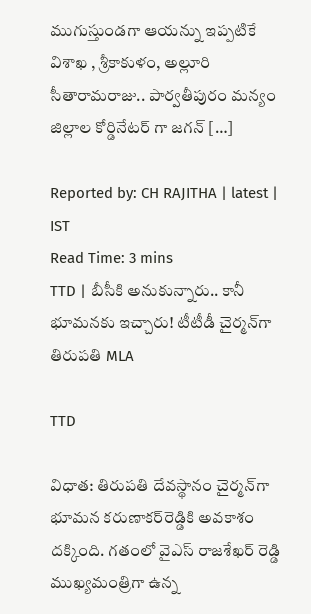ముగుస్తుండగా ఆయన్ను ఇప్పటికే విశాఖ , శ్రీకాకుళం, అల్లూరి సీతారామరాజు.. పార్వతీపురం మన్యం జిల్లాల కోర్డినేటర్ గా జగన్ […]

Reported by: CH RAJITHA | latest | IST
Read Time: 3 mins
TTD | బీసీకి అనుకున్నారు.. కానీ భూమనకు ఇచ్చారు! టీటీడీ చైర్మన్‌గా తిరుపతి MLA

TTD

విధాత‌: తిరుపతి దేవస్థానం చైర్మన్‌గా భూమన కరుణాకర్‌రెడ్డికి అవకాశం దక్కింది. గతంలో వైఎస్ రాజశేఖర్ రెడ్డి ముఖ్యమంత్రిగా ఉన్న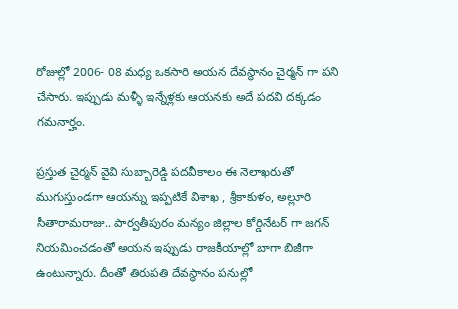రోజుల్లో 2006- 08 మధ్య ఒకసారి అయన దేవస్థానం చైర్మన్ గా పని చేసారు. ఇప్పుడు మళ్ళీ ఇన్నేళ్లకు ఆయనకు అదే పదవి దక్కడం గమనార్హం.

ప్రస్తుత చైర్మన్ వైవి సుబ్బారెడ్డి పదవీకాలం ఈ నెలాఖరుతో ముగుస్తుండగా ఆయన్ను ఇప్పటికే విశాఖ , శ్రీకాకుళం, అల్లూరి సీతారామరాజు.. పార్వతీపురం మన్యం జిల్లాల కోర్డినేటర్ గా జగన్ నియమించడంతో అయన ఇప్పుడు రాజకీయాల్లో బాగా బిజీగా ఉంటున్నారు. దీంతో తిరుపతి దేవస్థానం పనుల్లో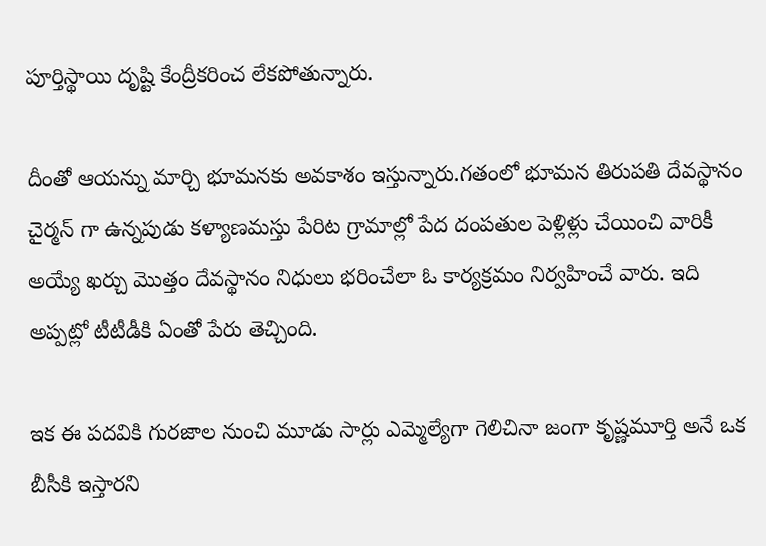పూర్తిస్థాయి దృష్టి కేంద్రీకరించ లేకపోతున్నారు.

దీంతో ఆయన్ను మార్చి భూమనకు అవకాశం ఇస్తున్నారు.గతంలో భూమన తిరుపతి దేవస్థానం చైర్మన్ గా ఉన్నపుడు కళ్యాణమస్తు పేరిట గ్రామాల్లో పేద దంపతుల పెళ్లిళ్లు చేయించి వారికీ అయ్యే ఖర్చు మొత్తం దేవస్థానం నిధులు భరించేలా ఓ కార్యక్రమం నిర్వహించే వారు. ఇది అప్పట్లో టీటీడీకి ఏంతో పేరు తెచ్చింది.

ఇక ఈ పదవికి గురజాల నుంచి మూడు సార్లు ఎమ్మెల్యేగా గెలిచినా జంగా కృష్ణమూర్తి అనే ఒక బీసీకి ఇస్తారని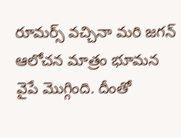రూమర్స్ వచ్చినా మరి జగన్ ఆలోచన మాత్రం భూమన వైపే మొగ్గింది. దీంతో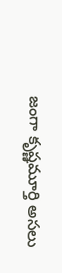జంగా కృష్ణమూర్తి అసలు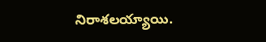నిరాశలయ్యాయి.